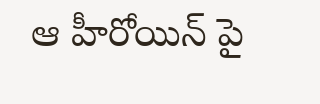ఆ హీరోయిన్ పై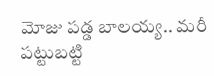మోజు పడ్డ బాలయ్య.. మరీ పట్టుబట్టి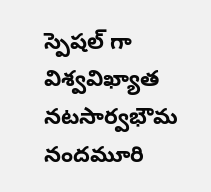స్పెషల్ గా
విశ్వవిఖ్యాత నటసార్వభౌమ నందమూరి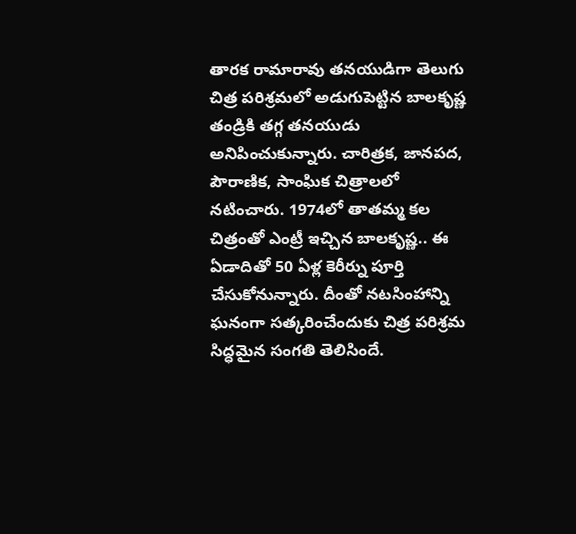తారక రామారావు తనయుడిగా తెలుగు చిత్ర పరిశ్రమలో అడుగుపెట్టిన బాలకృష్ణ తండ్రికి తగ్గ తనయుడు అనిపించుకున్నారు. చారిత్రక, జానపద, పౌరాణిక, సాంఘిక చిత్రాలలో నటించారు. 1974లో తాతమ్మ కల చిత్రంతో ఎంట్రీ ఇచ్చిన బాలకృష్ణ.. ఈ ఏడాదితో 50 ఏళ్ల కెరీర్ను పూర్తి చేసుకోనున్నారు. దీంతో నటసింహాన్ని ఘనంగా సత్కరించేందుకు చిత్ర పరిశ్రమ సిద్ధమైన సంగతి తెలిసిందే.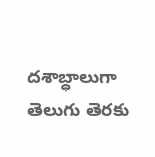దశాబ్ధాలుగా తెలుగు తెరకు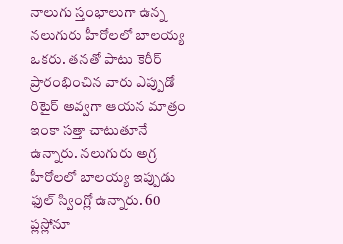నాలుగు స్తంభాలుగా ఉన్న నలుగురు హీరోలలో బాలయ్య ఒకరు. తనతో పాటు కెరీర్ ప్రారంభించిన వారు ఎప్పుడో రిటైర్ అవ్వగా ఆయన మాత్రం ఇంకా సత్తా చాటుతూనే ఉన్నారు. నలుగురు అగ్ర హీరోలలో బాలయ్య ఇప్పుడు ఫుల్ స్వింగ్లో ఉన్నారు. 60 ప్లస్లోనూ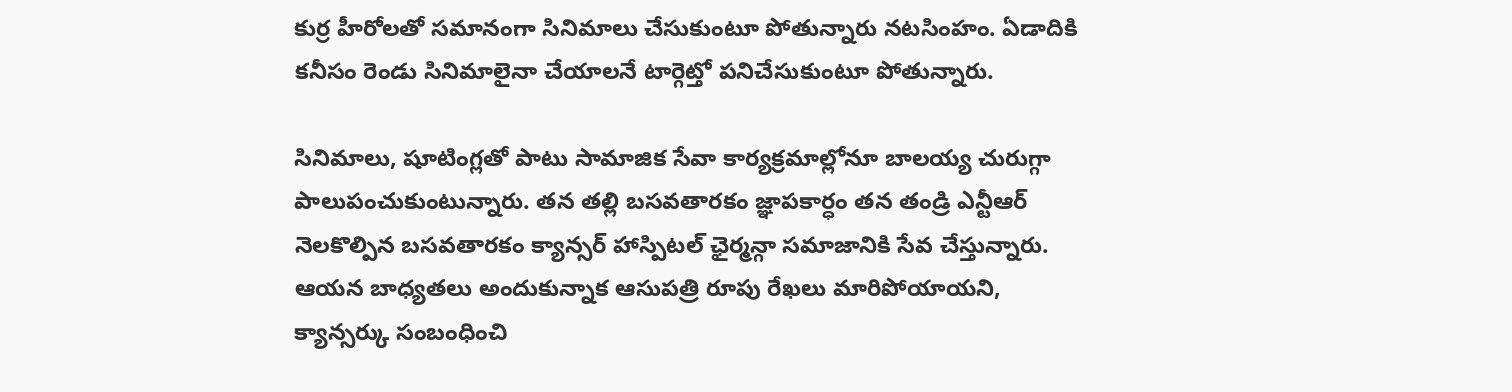కుర్ర హీరోలతో సమానంగా సినిమాలు చేసుకుంటూ పోతున్నారు నటసింహం. ఏడాదికి కనీసం రెండు సినిమాలైనా చేయాలనే టార్గెట్తో పనిచేసుకుంటూ పోతున్నారు.

సినిమాలు, షూటింగ్లతో పాటు సామాజిక సేవా కార్యక్రమాల్లోనూ బాలయ్య చురుగ్గా పాలుపంచుకుంటున్నారు. తన తల్లి బసవతారకం జ్ఞాపకార్ధం తన తండ్రి ఎన్టీఆర్ నెలకొల్పిన బసవతారకం క్యాన్సర్ హాస్పిటల్ ఛైర్మన్గా సమాజానికి సేవ చేస్తున్నారు. ఆయన బాధ్యతలు అందుకున్నాక ఆసుపత్రి రూపు రేఖలు మారిపోయాయని, క్యాన్సర్కు సంబంధించి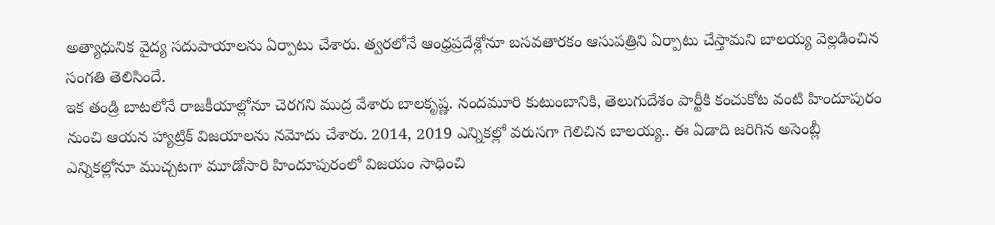అత్యాధునిక వైద్య సదుపాయాలను ఏర్పాటు చేశారు. త్వరలోనే ఆంధ్రప్రదేశ్లోనూ బసవతారకం ఆసుపత్రిని ఏర్పాటు చేస్తామని బాలయ్య వెల్లడించిన సంగతి తెలిసిందే.
ఇక తండ్రి బాటలోనే రాజకీయాల్లోనూ చెరగని ముద్ర వేశారు బాలకృష్ణ. నందమూరి కుటుంబానికి, తెలుగుదేశం పార్టీకి కంచుకోట వంటి హిందూపురం నుంచి ఆయన హ్యాట్రిక్ విజయాలను నమోదు చేశారు. 2014, 2019 ఎన్నికల్లో వరుసగా గెలిచిన బాలయ్య.. ఈ ఏడాది జరిగిన అసెంబ్లీ ఎన్నికల్లోనూ ముచ్చటగా మూడోసారి హిందూపురంలో విజయం సాధించి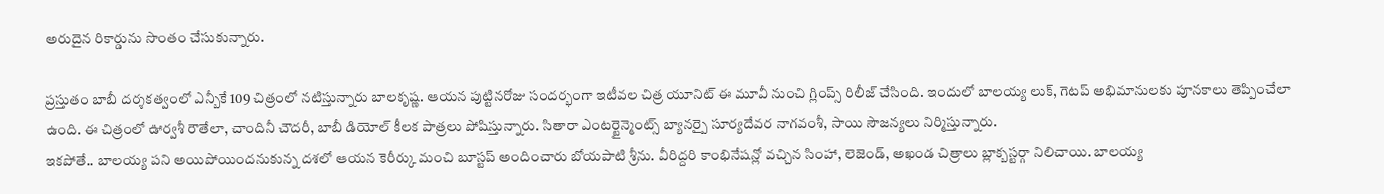అరుదైన రికార్డును సొంతం చేసుకున్నారు.

ప్రస్తుతం బాబీ దర్శకత్వంలో ఎన్బీకే 109 చిత్రంలో నటిస్తున్నారు బాలకృష్ణ. ఆయన పుట్టినరోజు సందర్భంగా ఇటీవల చిత్ర యూనిట్ ఈ మూవీ నుంచి గ్లింప్స్ రిలీజ్ చేసింది. ఇందులో బాలయ్య లుక్, గెటప్ అభిమానులకు పూనకాలు తెప్పించేలా ఉంది. ఈ చిత్రంలో ఊర్వశీ రౌతేలా, చాందినీ చౌదరీ, బాబీ డియోల్ కీలక పాత్రలు పోషిస్తున్నారు. సితారా ఎంటర్టైన్మెంట్స్ బ్యానర్పై సూర్యదేవర నాగవంశీ, సాయి సౌజన్యలు నిర్మిస్తున్నారు.
ఇకపోతే.. బాలయ్య పని అయిపోయిందనుకున్న దశలో ఆయన కెరీర్కు మంచి బూస్టప్ అందించారు బోయపాటి శ్రీను. వీరిద్దరి కాంభినేషన్లో వచ్చిన సింహా, లెజెండ్, అఖండ చిత్రాలు బ్లాక్బస్టర్గా నిలిచాయి. బాలయ్య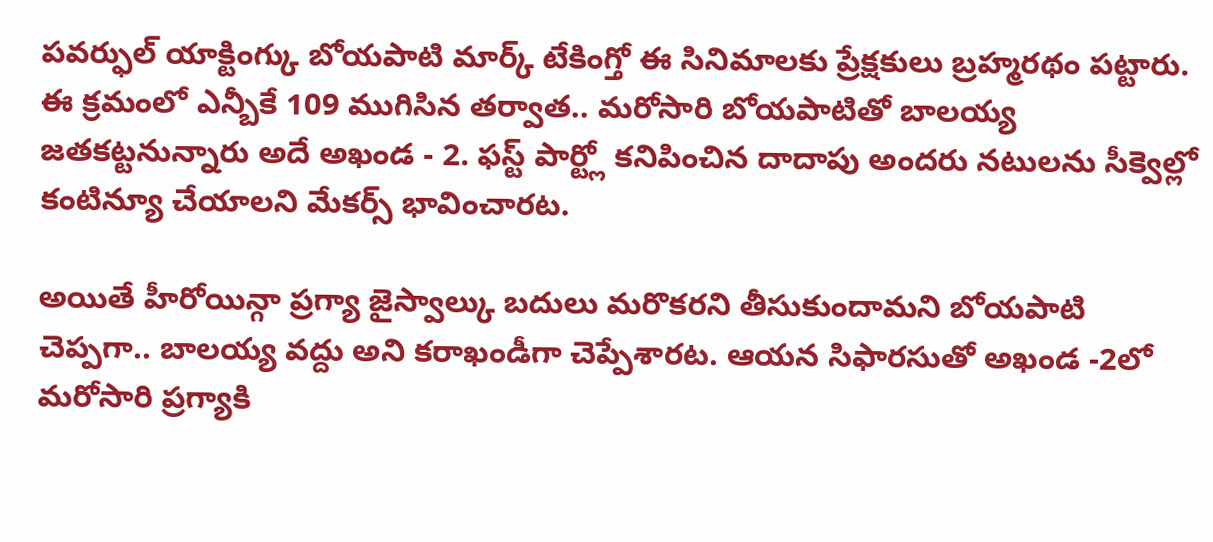పవర్ఫుల్ యాక్టింగ్కు బోయపాటి మార్క్ టేకింగ్తో ఈ సినిమాలకు ప్రేక్షకులు బ్రహ్మరథం పట్టారు. ఈ క్రమంలో ఎన్బీకే 109 ముగిసిన తర్వాత.. మరోసారి బోయపాటితో బాలయ్య జతకట్టనున్నారు అదే అఖండ - 2. ఫస్ట్ పార్ట్లో కనిపించిన దాదాపు అందరు నటులను సీక్వెల్లో కంటిన్యూ చేయాలని మేకర్స్ భావించారట.

అయితే హీరోయిన్గా ప్రగ్యా జైస్వాల్కు బదులు మరొకరని తీసుకుందామని బోయపాటి చెప్పగా.. బాలయ్య వద్దు అని కరాఖండీగా చెప్పేశారట. ఆయన సిఫారసుతో అఖండ -2లో మరోసారి ప్రగ్యాకి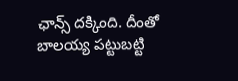ఛాన్స్ దక్కింది. దీంతో బాలయ్య పట్టుబట్టి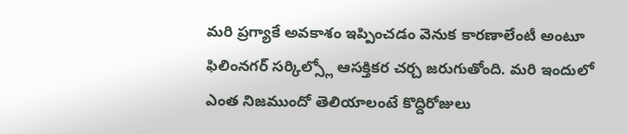మరి ప్రగ్యాకే అవకాశం ఇప్పించడం వెనుక కారణాలేంటీ అంటూ ఫిలింనగర్ సర్కిల్స్లో ఆసక్తికర చర్చ జరుగుతోంది. మరి ఇందులో ఎంత నిజముందో తెలియాలంటే కొద్దిరోజులు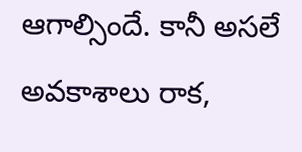ఆగాల్సిందే. కానీ అసలే అవకాశాలు రాక,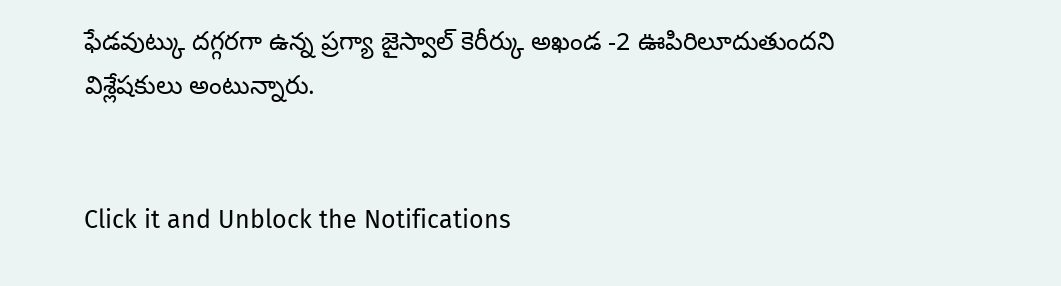ఫేడవుట్కు దగ్గరగా ఉన్న ప్రగ్యా జైస్వాల్ కెరీర్కు అఖండ -2 ఊపిరిలూదుతుందని విశ్లేషకులు అంటున్నారు.


Click it and Unblock the Notifications